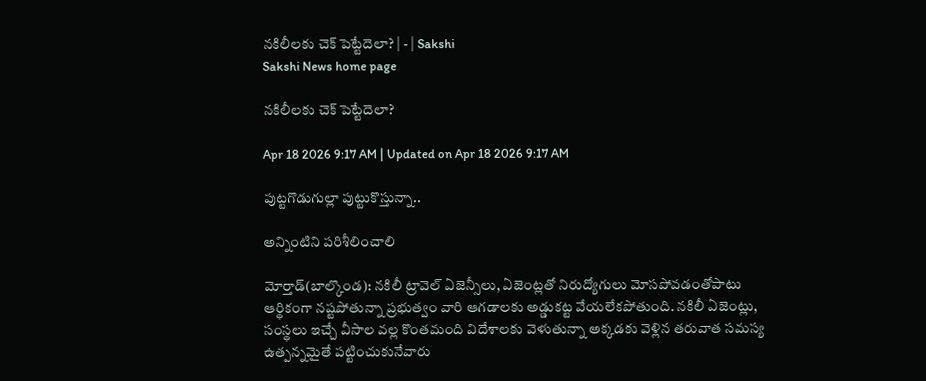నకిలీలకు చెక్‌ పెట్టేదెలా? | - | Sakshi
Sakshi News home page

నకిలీలకు చెక్‌ పెట్టేదెలా?

Apr 18 2026 9:17 AM | Updated on Apr 18 2026 9:17 AM

పుట్టగొడుగుల్లా పుట్టుకొస్తున్నా..

అన్నింటిని పరిశీలించాలి

మోర్తాడ్‌(బాల్కొండ): నకిలీ ట్రావెల్‌ ఏజెన్సీలు, ఏజెంట్లతో నిరుద్యోగులు మోసపోవడంతోపాటు ఆర్థికంగా నష్టపోతున్నా ప్రభుత్వం వారి ఆగడాలకు అడ్డుకట్ట వేయలేకపోతుంది. నకిలీ ఏజెంట్లు, సంస్థలు ఇచ్చే వీసాల వల్ల కొంతమంది విదేశాలకు వెళుతున్నా అక్కడకు వెళ్లిన తరువాత సమస్య ఉత్పన్నమైతే పట్టించుకునేవారు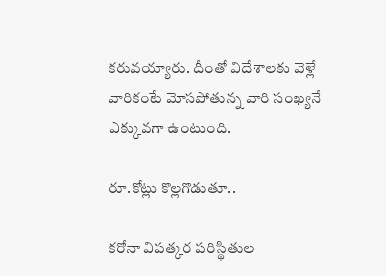కరువయ్యారు. దీంతో విదేశాలకు వెళ్లే వారికంటే మోసపోతున్న వారి సంఖ్యనే ఎక్కువగా ఉంటుంది.

రూ.కోట్లు కొల్లగొడుతూ..

కరోనా విపత్కర పరిస్థితుల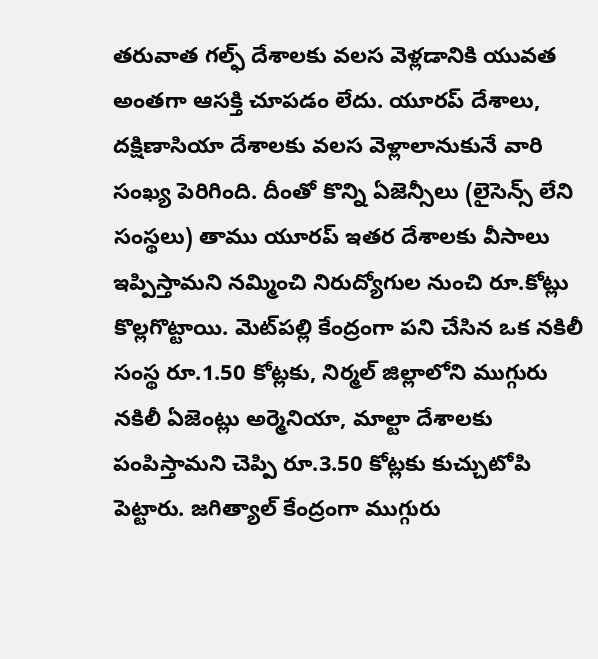తరువాత గల్ఫ్‌ దేశాలకు వలస వెళ్లడానికి యువత అంతగా ఆసక్తి చూపడం లేదు. యూరప్‌ దేశాలు, దక్షిణాసియా దేశాలకు వలస వెళ్లాలానుకునే వారి సంఖ్య పెరిగింది. దీంతో కొన్ని ఏజెన్సీలు (లైసెన్స్‌ లేని సంస్థలు) తాము యూరప్‌ ఇతర దేశాలకు వీసాలు ఇప్పిస్తామని నమ్మించి నిరుద్యోగుల నుంచి రూ.కోట్లు కొల్లగొట్టాయి. మెట్‌పల్లి కేంద్రంగా పని చేసిన ఒక నకిలీ సంస్థ రూ.1.50 కోట్లకు, నిర్మల్‌ జిల్లాలోని ముగ్గురు నకిలీ ఏజెంట్లు అర్మెనియా, మాల్టా దేశాలకు పంపిస్తామని చెప్పి రూ.3.50 కోట్లకు కుచ్చుటోపి పెట్టారు. జగిత్యాల్‌ కేంద్రంగా ముగ్గురు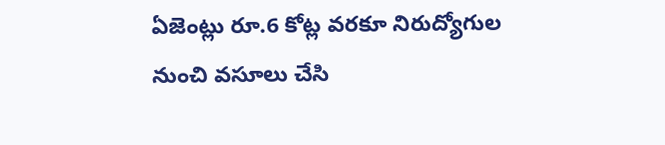ఏజెంట్లు రూ.6 కోట్ల వరకూ నిరుద్యోగుల నుంచి వసూలు చేసి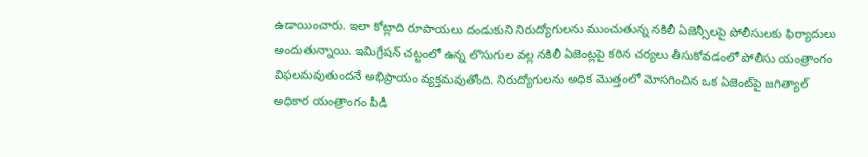ఉడాయించారు. ఇలా కోట్లాది రూపాయలు దండుకుని నిరుద్యోగులను ముంచుతున్న నకిలీ ఏజెన్సీలపై పోలీసులకు ఫిర్యాదులు అందుతున్నాయి. ఇమిగ్రేషన్‌ చట్టంలో ఉన్న లొసుగుల వల్ల నకిలీ ఏజెంట్లపై కఠిన చర్యలు తీసుకోవడంలో పోలీసు యంత్రాంగం విఫలమవుతుందనే అభిప్రాయం వ్యక్తమవుతోంది. నిరుద్యోగులను అధిక మొత్తంలో మోసగించిన ఒక ఏజెంట్‌పై జగిత్యాల్‌ అధికార యంత్రాంగం పీడీ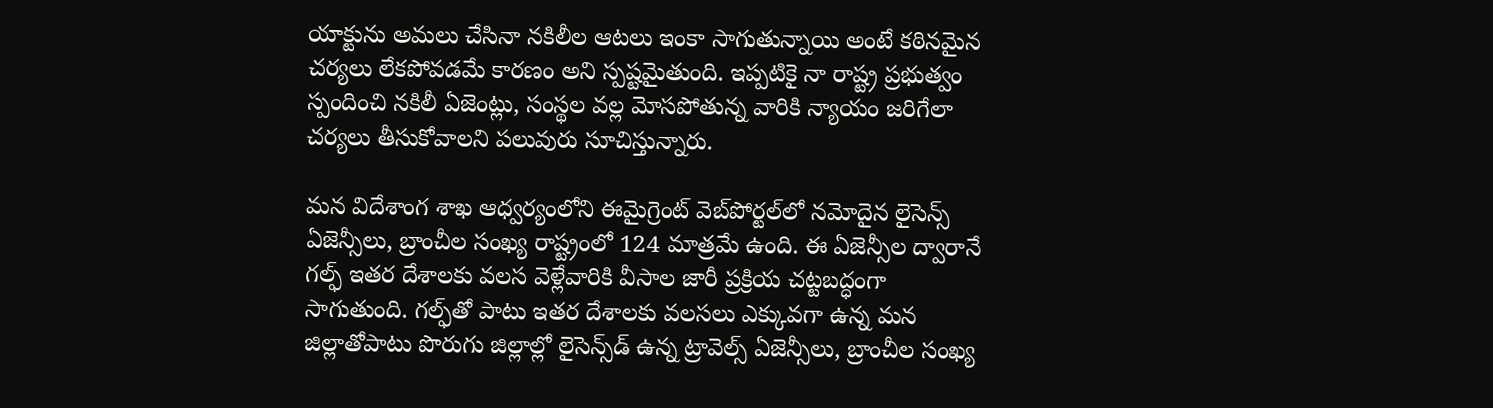యాక్టును అమలు చేసినా నకిలీల ఆటలు ఇంకా సాగుతున్నాయి అంటే కఠినమైన చర్యలు లేకపోవడమే కారణం అని స్పష్టమైతుంది. ఇప్పటికై నా రాష్ట్ర ప్రభుత్వం స్పందించి నకిలీ ఏజెంట్లు, సంస్థల వల్ల మోసపోతున్న వారికి న్యాయం జరిగేలా చర్యలు తీసుకోవాలని పలువురు సూచిస్తున్నారు.

మన విదేశాంగ శాఖ ఆధ్వర్యంలోని ఈమైగ్రెంట్‌ వెబ్‌పోర్టల్‌లో నమోదైన లైసెన్స్‌ ఏజెన్సీలు, బ్రాంచీల సంఖ్య రాష్ట్రంలో 124 మాత్రమే ఉంది. ఈ ఏజెన్సీల ద్వారానే గల్ఫ్‌ ఇతర దేశాలకు వలస వెళ్లేవారికి వీసాల జారీ ప్రక్రియ చట్టబద్ధంగా సాగుతుంది. గల్ఫ్‌తో పాటు ఇతర దేశాలకు వలసలు ఎక్కువగా ఉన్న మన జిల్లాతోపాటు పొరుగు జిల్లాల్లో లైసెన్స్‌డ్‌ ఉన్న ట్రావెల్స్‌ ఏజెన్సీలు, బ్రాంచీల సంఖ్య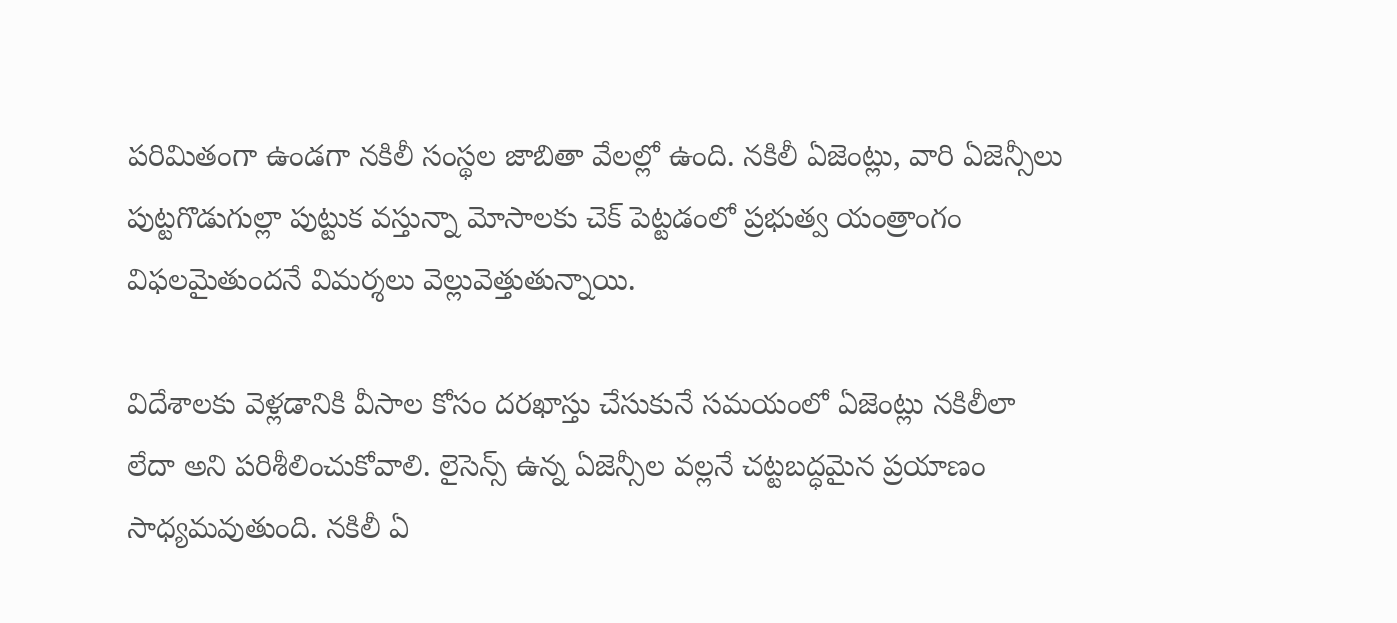పరిమితంగా ఉండగా నకిలీ సంస్థల జాబితా వేలల్లో ఉంది. నకిలీ ఏజెంట్లు, వారి ఏజెన్సీలు పుట్టగొడుగుల్లా పుట్టుక వస్తున్నా మోసాలకు చెక్‌ పెట్టడంలో ప్రభుత్వ యంత్రాంగం విఫలమైతుందనే విమర్శలు వెల్లువెత్తుతున్నాయి.

విదేశాలకు వెళ్లడానికి వీసాల కోసం దరఖాస్తు చేసుకునే సమయంలో ఏజెంట్లు నకిలీలా లేదా అని పరిశీలించుకోవాలి. లైసెన్స్‌ ఉన్న ఏజెన్సీల వల్లనే చట్టబద్ధమైన ప్రయాణం సాధ్యమవుతుంది. నకిలీ ఏ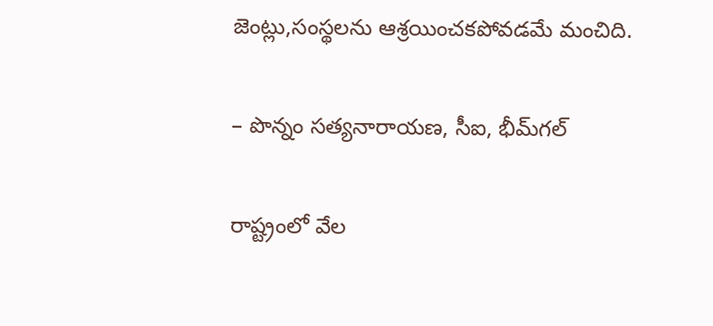జెంట్లు,సంస్థలను ఆశ్రయించకపోవడమే మంచిది.

– పొన్నం సత్యనారాయణ, సీఐ, భీమ్‌గల్‌

రాష్ట్రంలో వేల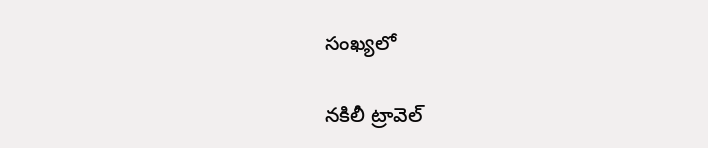సంఖ్యలో

నకిలీ ట్రావెల్‌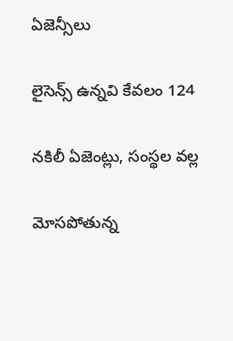ఏజెన్సీలు

లైసెన్స్‌ ఉన్నవి కేవలం 124

నకిలీ ఏజెంట్లు, సంస్థల వల్ల

మోసపోతున్న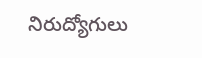నిరుద్యోగులు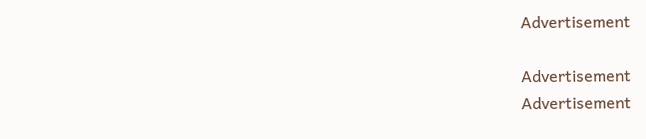Advertisement

Advertisement
Advertisement